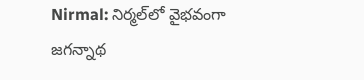Nirmal: నిర్మల్‌లో వైభవంగా జగన్నాథ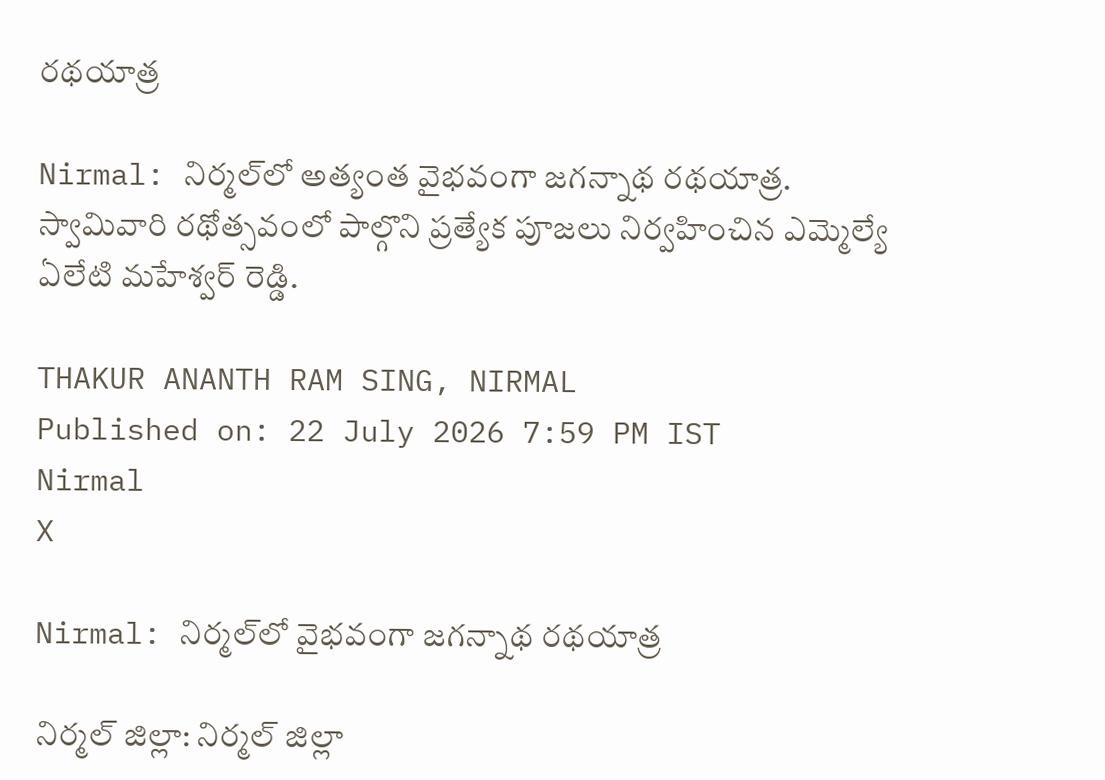రథయాత్ర

Nirmal: నిర్మల్‌లో అత్యంత వైభవంగా జగన్నాథ రథయాత్ర. స్వామివారి రథోత్సవంలో పాల్గొని ప్రత్యేక పూజలు నిర్వహించిన ఎమ్మెల్యే ఏలేటి మహేశ్వర్ రెడ్డి.

THAKUR ANANTH RAM SING, NIRMAL
Published on: 22 July 2026 7:59 PM IST
Nirmal
X

Nirmal: నిర్మల్‌లో వైభవంగా జగన్నాథ రథయాత్ర

నిర్మల్ జిల్లా: నిర్మల్ జిల్లా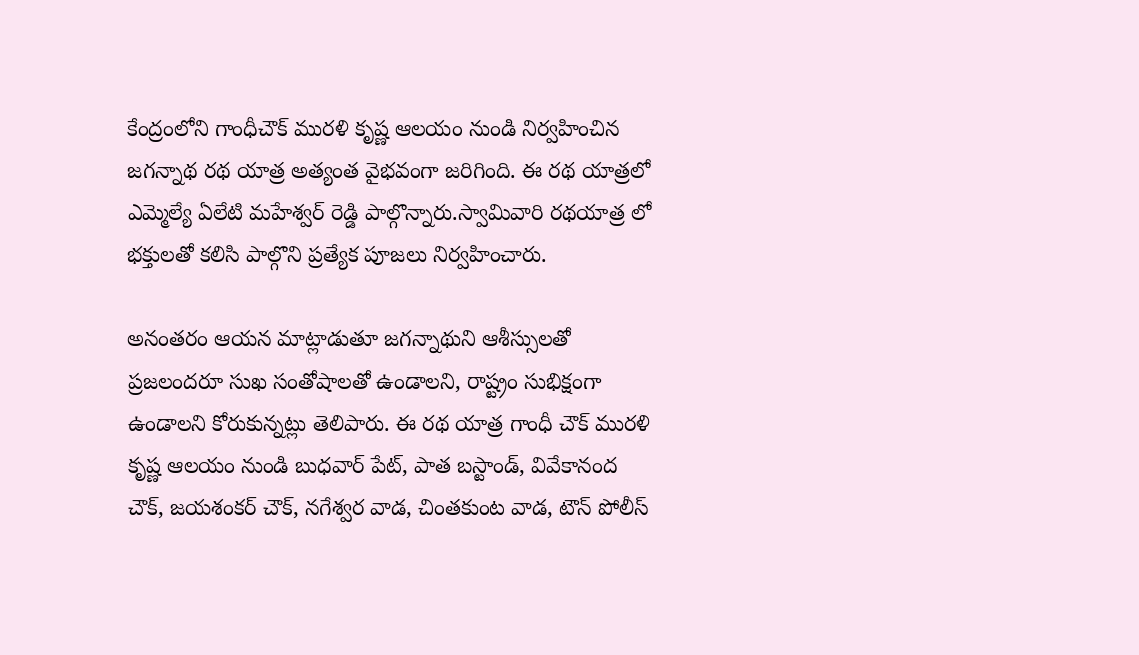కేంద్రంలోని గాంధీచౌక్ మురళి కృష్ణ ఆలయం నుండి నిర్వహించిన జగన్నాథ రథ యాత్ర అత్యంత వైభవంగా జరిగింది. ఈ రథ యాత్రలో ఎమ్మెల్యే ఏలేటి మహేశ్వర్ రెడ్డి పాల్గొన్నారు.స్వామివారి రథయాత్ర లో భక్తులతో కలిసి పాల్గొని ప్రత్యేక పూజలు నిర్వహించారు.

అనంతరం ఆయన మాట్లాడుతూ జగన్నాథుని ఆశీస్సులతో ప్రజలందరూ సుఖ సంతోషాలతో ఉండాలని, రాష్ట్రం సుభిక్షంగా ఉండాలని కోరుకున్నట్లు తెలిపారు. ఈ రథ యాత్ర గాంధీ చౌక్ మురళి కృష్ణ ఆలయం నుండి బుధవార్ పేట్, పాత బస్టాండ్, వివేకానంద చౌక్, జయశంకర్ చౌక్, నగేశ్వర వాడ, చింతకుంట వాడ, టౌన్ పోలీస్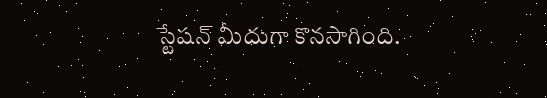స్టేషన్ మీదుగా కొనసాగింది.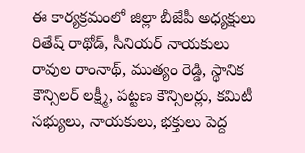ఈ కార్యక్రమంలో జిల్లా బీజేపీ అధ్యక్షులు రితేష్ రాథోడ్, సీనియర్ నాయకులు రావుల రాంనాథ్, ముత్యం రెడ్డి, స్థానిక కౌన్సిలర్ లక్ష్మీ, పట్టణ కౌన్సిలర్లు, కమిటీ సభ్యులు, నాయకులు, భక్తులు పెద్ద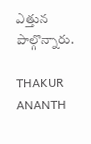ఎత్తున పాల్గొన్నారు.

THAKUR ANANTH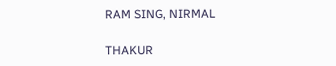RAM SING, NIRMAL

THAKUR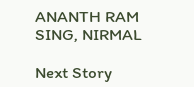ANANTH RAM SING, NIRMAL

Next Story